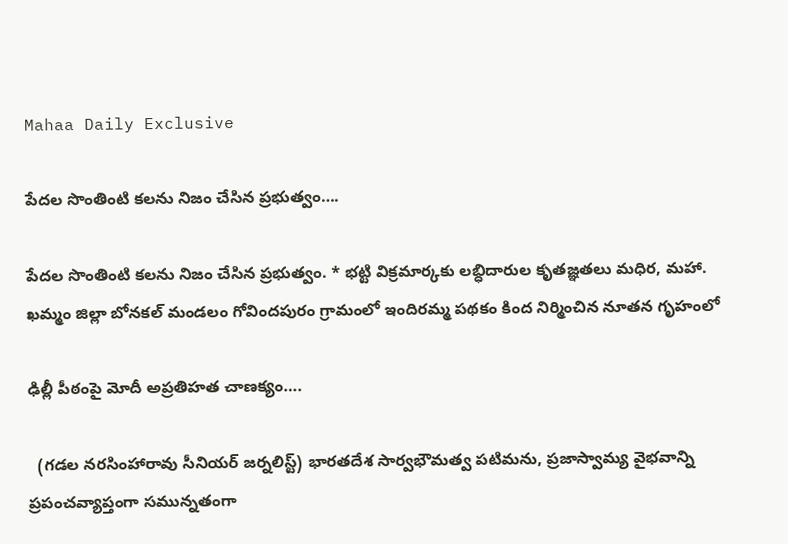Mahaa Daily Exclusive

పేదల సొంతింటి కలను నిజం చేసిన ప్రభుత్వం….

పేదల సొంతింటి కలను నిజం చేసిన ప్రభుత్వం. * భట్టి విక్రమార్కకు లబ్ధిదారుల కృతజ్ఞతలు మధిర, మహా. ఖమ్మం జిల్లా బోనకల్ మండలం గోవిందపురం గ్రామంలో ఇందిరమ్మ పథకం కింద నిర్మించిన నూతన గృహంలో

ఢిల్లీ పీఠంపై మోదీ అప్రతిహత చాణక్యం….

  (గడల నరసింహారావు సీనియర్ జర్నలిస్ట్) భారతదేశ సార్వభౌమత్వ పటిమను, ప్రజాస్వామ్య వైభవాన్ని ప్రపంచవ్యాప్తంగా సమున్నతంగా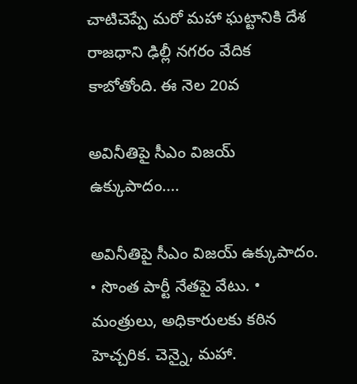చాటిచెప్పే మరో మహా ఘట్టానికి దేశ రాజధాని ఢిల్లీ నగరం వేదిక కాబోతోంది. ఈ నెల 20వ

అవినీతిపై సీఎం విజయ్ ఉక్కుపాదం….

అవినీతిపై సీఎం విజయ్ ఉక్కుపాదం. • సొంత పార్టీ నేతపై వేటు. • మంత్రులు, అధికారులకు కఠిన హెచ్చరిక. చెన్నై, మహా.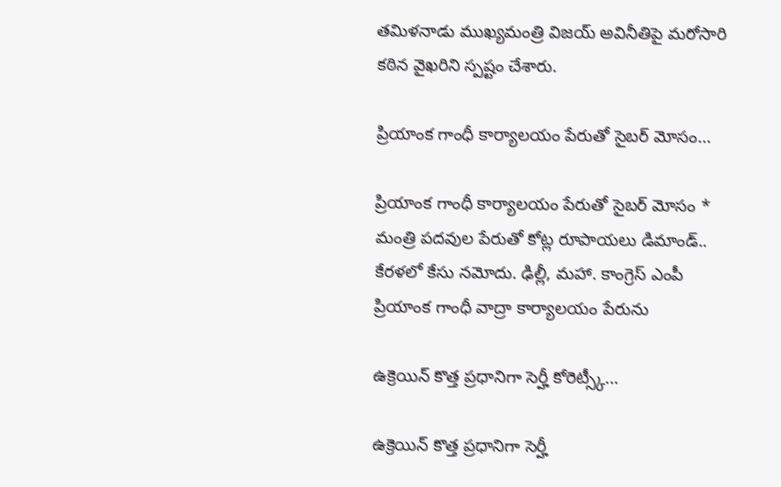తమిళనాడు ముఖ్యమంత్రి విజయ్ అవినీతిపై మరోసారి కఠిన వైఖరిని స్పష్టం చేశారు.

ప్రియాంక గాంధీ కార్యాలయం పేరుతో సైబర్ మోసం…

ప్రియాంక గాంధీ కార్యాలయం పేరుతో సైబర్ మోసం * మంత్రి పదవుల పేరుతో కోట్ల రూపాయలు డిమాండ్.. కేరళలో కేసు నమోదు. ఢిల్లీ, మహా. కాంగ్రెస్ ఎంపీ ప్రియాంక గాంధీ వాద్రా కార్యాలయం పేరును

ఉక్రెయిన్ కొత్త ప్రధానిగా సెర్హీ కోరెట్స్కీ…

ఉక్రెయిన్ కొత్త ప్రధానిగా సెర్హీ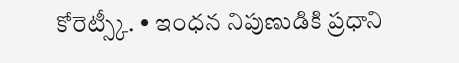కోరెట్స్కీ. • ఇంధన నిపుణుడికి ప్రధాని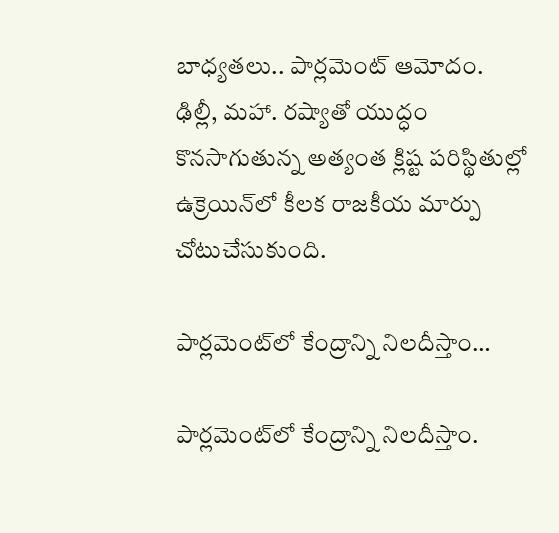బాధ్యతలు.. పార్లమెంట్ ఆమోదం. ఢిల్లీ, మహా. రష్యాతో యుద్ధం కొనసాగుతున్న అత్యంత క్లిష్ట పరిస్థితుల్లో ఉక్రెయిన్‌లో కీలక రాజకీయ మార్పు చోటుచేసుకుంది.

పార్లమెంట్‌లో కేంద్రాన్ని నిలదీస్తాం…

పార్లమెంట్‌లో కేంద్రాన్ని నిలదీస్తాం.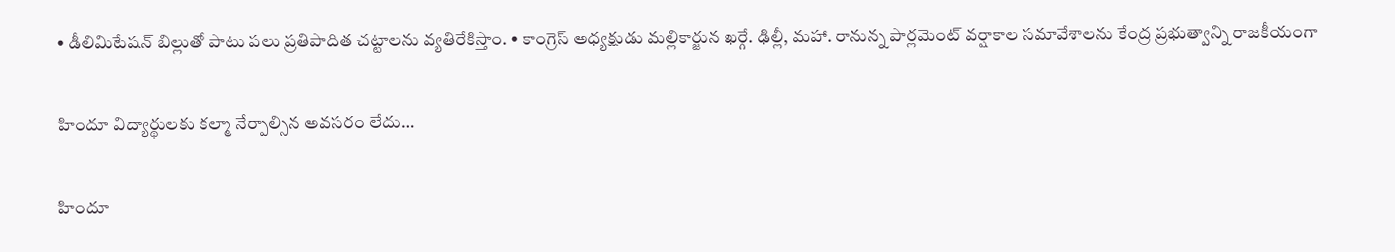• డీలిమిటేషన్ బిల్లుతో పాటు పలు ప్రతిపాదిత చట్టాలను వ్యతిరేకిస్తాం. • కాంగ్రెస్ అధ్యక్షుడు మల్లికార్జున ఖర్గే. ఢిల్లీ, మహా. రానున్న పార్లమెంట్ వర్షాకాల సమావేశాలను కేంద్ర ప్రభుత్వాన్ని రాజకీయంగా

హిందూ విద్యార్థులకు కల్మా నేర్పాల్సిన అవసరం లేదు…

హిందూ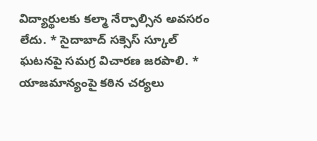విద్యార్థులకు కల్మా నేర్పాల్సిన అవసరం లేదు. * సైదాబాద్ సక్సెస్ స్కూల్ ఘటనపై సమగ్ర విచారణ జరపాలి. * యాజమాన్యంపై కఠిన చర్యలు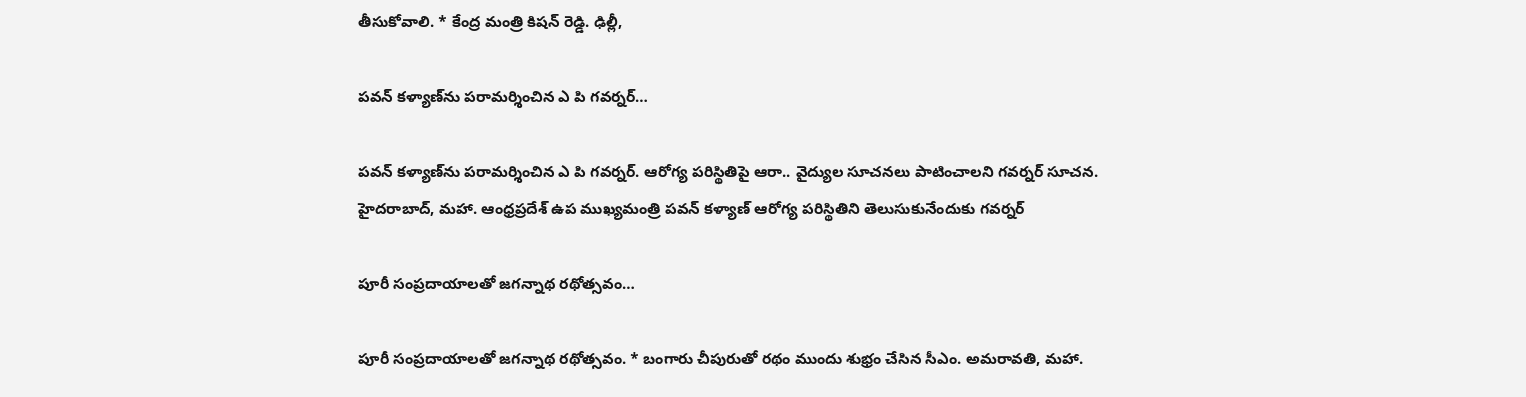తీసుకోవాలి. * కేంద్ర మంత్రి కిషన్ రెడ్డి. ఢిల్లీ,

పవన్ కళ్యాణ్‌ను పరామర్శించిన ఎ పి గవర్నర్…

పవన్ కళ్యాణ్‌ను పరామర్శించిన ఎ పి గవర్నర్. ఆరోగ్య పరిస్థితిపై ఆరా.. వైద్యుల సూచనలు పాటించాలని గవర్నర్ సూచన. హైదరాబాద్, మహా. ఆంధ్రప్రదేశ్ ఉప ముఖ్యమంత్రి పవన్ కళ్యాణ్ ఆరోగ్య పరిస్థితిని తెలుసుకునేందుకు గవర్నర్

పూరీ సంప్రదాయాలతో జగన్నాథ రథోత్సవం…

పూరీ సంప్రదాయాలతో జగన్నాథ రథోత్సవం. * బంగారు చీపురుతో రథం ముందు శుభ్రం చేసిన సీఎం. అమరావతి, మహా.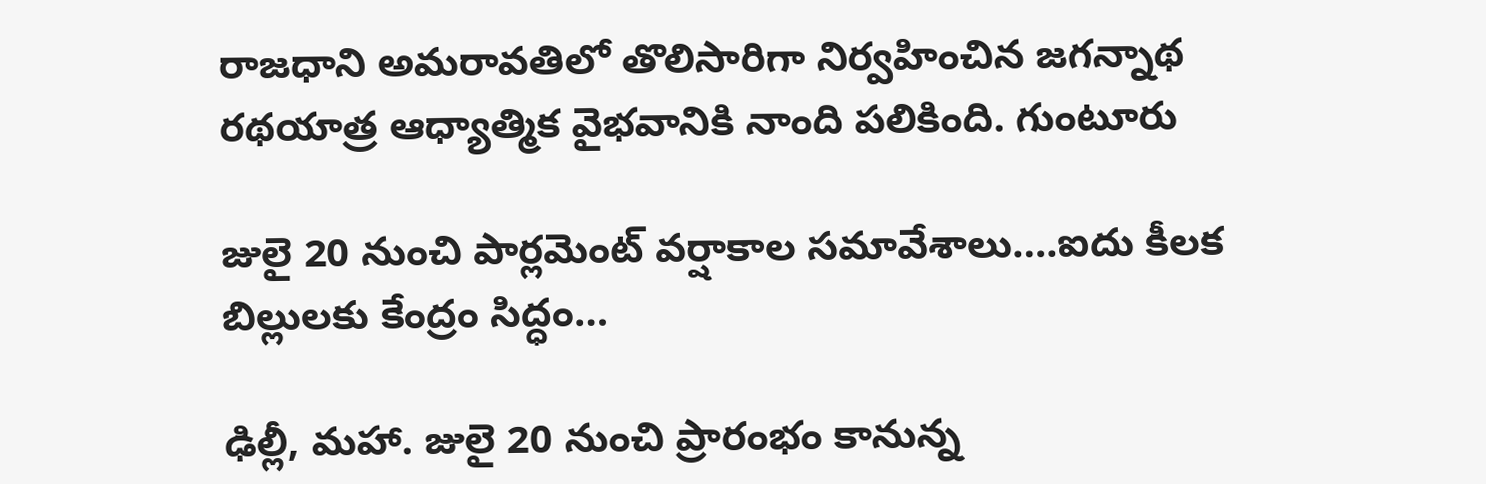రాజధాని అమరావతిలో తొలిసారిగా నిర్వహించిన జగన్నాథ రథయాత్ర ఆధ్యాత్మిక వైభవానికి నాంది పలికింది. గుంటూరు

జులై 20 నుంచి పార్లమెంట్ వర్షాకాల సమావేశాలు….ఐదు కీలక బిల్లులకు కేంద్రం సిద్ధం…

ఢిల్లీ, మహా. జులై 20 నుంచి ప్రారంభం కానున్న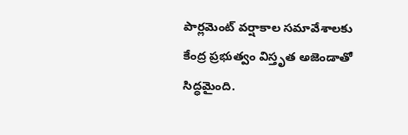పార్లమెంట్ వర్షాకాల సమావేశాలకు కేంద్ర ప్రభుత్వం విస్తృత అజెండాతో సిద్ధమైంది.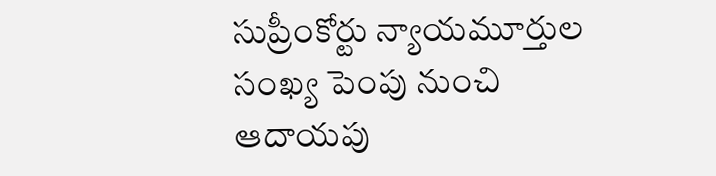సుప్రీంకోర్టు న్యాయమూర్తుల సంఖ్య పెంపు నుంచి ఆదాయపు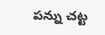పన్ను చట్ట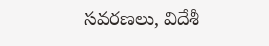సవరణలు, విదేశీ